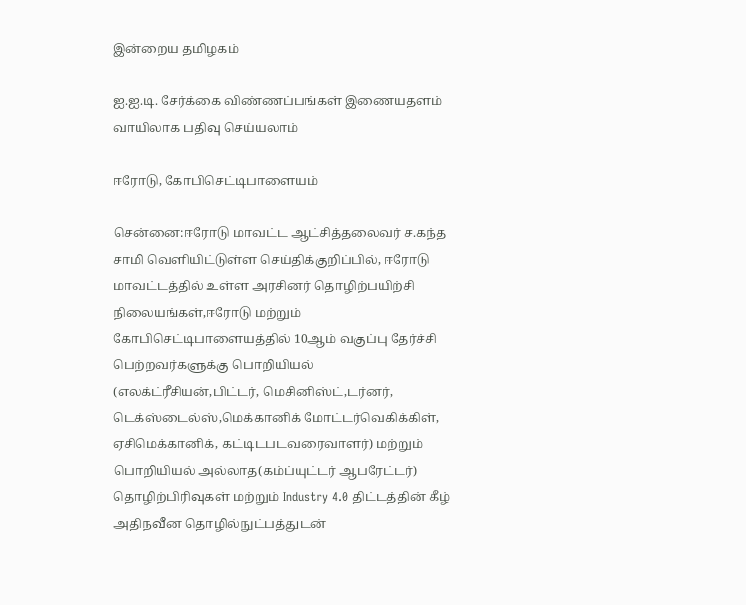இன்றைய தமிழகம்

ஐ.ஐ.டி. சேர்க்கை விண்ணப்பங்கள் இணையதளம் வாயிலாக பதிவு செய்யலாம்

ஈரோடு, கோபிசெட்டிபாளையம்

சென்னை:ஈரோடு மாவட்ட ஆட்சித்தலைவர் ச.கந்த சாமி வெளியிட்டுள்ள செய்திக்குறிப்பில், ஈரோடு மாவட்டத்தில் உள்ள அரசினர் தொழிற்பயிற்சி நிலையங்கள்,ஈரோடு மற்றும் கோபிசெட்டிபாளையத்தில் 10ஆம் வகுப்பு தேர்ச்சி பெற்றவர்களுக்கு பொறியியல் (எலக்ட்ரீசியன்,பிட்டர், மெசினிஸ்ட்,டர்னர், டெக்ஸ்டைல்ஸ்,மெக்கானிக் மோட்டர்வெகிக்கிள், ஏசிமெக்கானிக், கட்டிடபடவரைவாளர்) மற்றும் பொறியியல் அல்லாத(கம்ப்யுட்டர் ஆபரேட்டர்) தொழிற்பிரிவுகள் மற்றும் Industry 4.0 திட்டத்தின் கீழ் அதிநவீன தொழில்நுட்பத்துடன்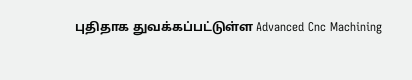புதிதாக துவக்கப்பட்டுள்ள Advanced Cnc Machining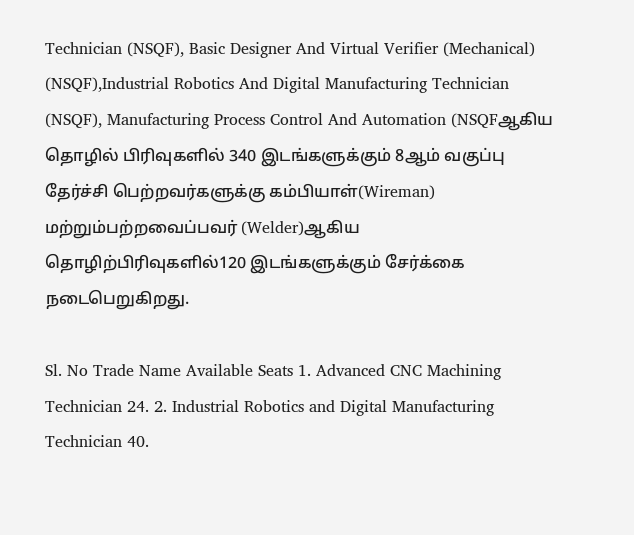Technician (NSQF), Basic Designer And Virtual Verifier (Mechanical) (NSQF),Industrial Robotics And Digital Manufacturing Technician (NSQF), Manufacturing Process Control And Automation (NSQFஆகிய தொழில் பிரிவுகளில் 340 இடங்களுக்கும் 8ஆம் வகுப்பு தேர்ச்சி பெற்றவர்களுக்கு கம்பியாள்(Wireman) மற்றும்பற்றவைப்பவர் (Welder)ஆகிய தொழிற்பிரிவுகளில்120 இடங்களுக்கும் சேர்க்கை நடைபெறுகிறது.

Sl. No Trade Name Available Seats 1. Advanced CNC Machining Technician 24. 2. Industrial Robotics and Digital Manufacturing Technician 40.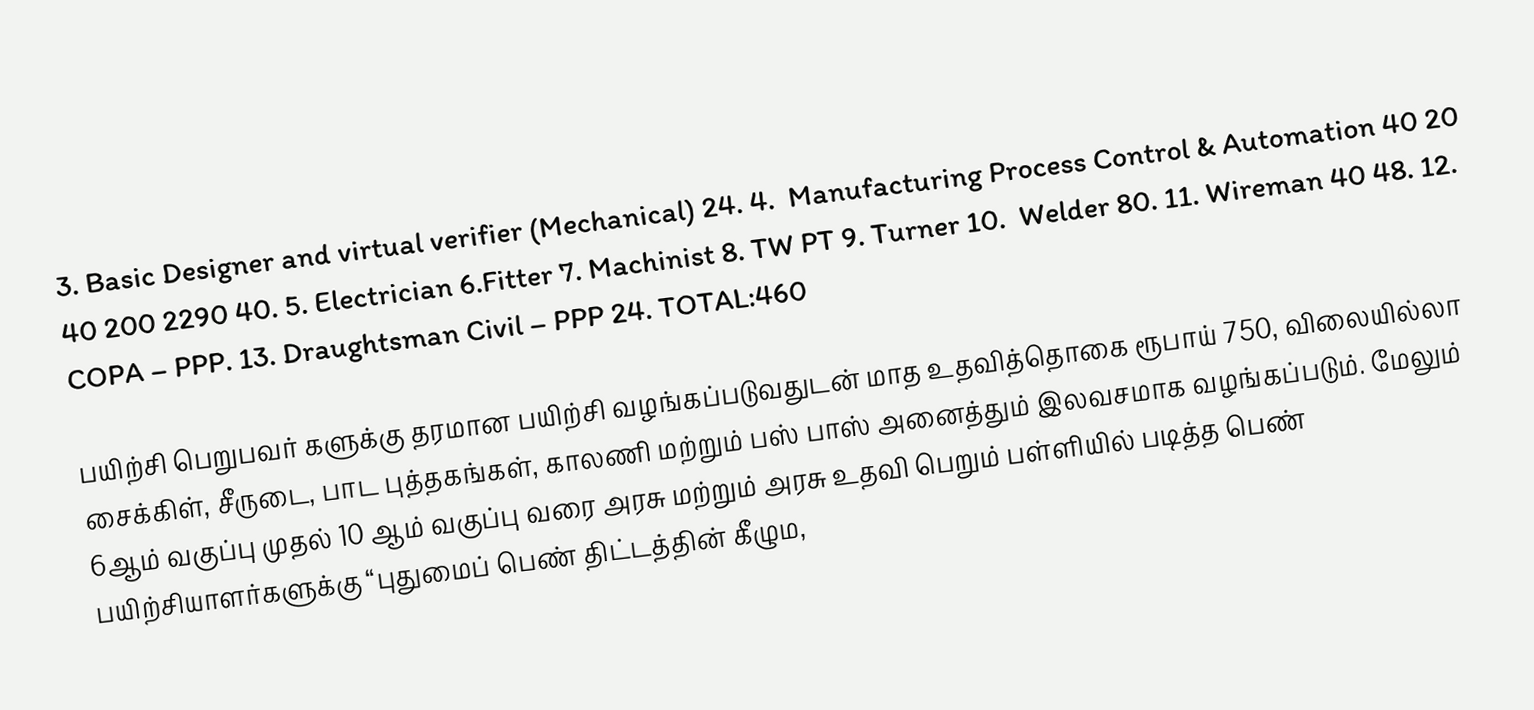3. Basic Designer and virtual verifier (Mechanical) 24. 4.  Manufacturing Process Control & Automation 40 20 40 200 2290 40. 5. Electrician 6.Fitter 7. Machinist 8. TW PT 9. Turner 10.  Welder 80. 11. Wireman 40 48. 12. COPA – PPP. 13. Draughtsman Civil – PPP 24. TOTAL:460

பயிற்சி பெறுபவர் களுக்கு தரமான பயிற்சி வழங்கப்படுவதுடன் மாத உதவித்தொகை ரூபாய் 750, விலையில்லா சைக்கிள், சீருடை, பாட புத்தகங்கள், காலணி மற்றும் பஸ் பாஸ் அனைத்தும் இலவசமாக வழங்கப்படும். மேலும் 6ஆம் வகுப்பு முதல் 10 ஆம் வகுப்பு வரை அரசு மற்றும் அரசு உதவி பெறும் பள்ளியில் படித்த பெண் பயிற்சியாளர்களுக்கு “புதுமைப் பெண் திட்டத்தின் கீழும,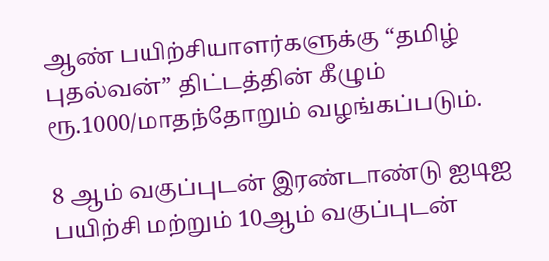ஆண் பயிற்சியாளர்களுக்கு “தமிழ் புதல்வன்” திட்டத்தின் கீழும் ரூ.1000/மாதந்தோறும் வழங்கப்படும்.

8 ஆம் வகுப்புடன் இரண்டாண்டு ஐடிஐ பயிற்சி மற்றும் 10ஆம் வகுப்புடன்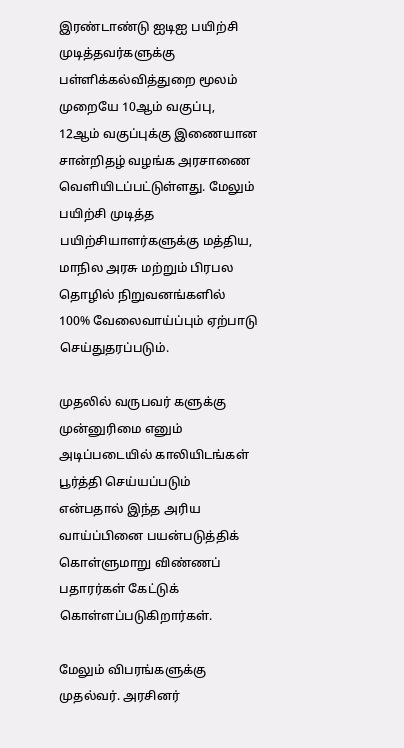இரண்டாண்டு ஐடிஐ பயிற்சி முடித்தவர்களுக்கு பள்ளிக்கல்வித்துறை மூலம் முறையே 10ஆம் வகுப்பு, 12ஆம் வகுப்புக்கு இணையான சான்றிதழ் வழங்க அரசாணை வெளியிடப்பட்டுள்ளது. மேலும் பயிற்சி முடித்த பயிற்சியாளர்களுக்கு மத்திய, மாநில அரசு மற்றும் பிரபல தொழில் நிறுவனங்களில் 100% வேலைவாய்ப்பும் ஏற்பாடு செய்துதரப்படும்.

முதலில் வருபவர் களுக்கு முன்னுரிமை எனும் அடிப்படையில் காலியிடங்கள் பூர்த்தி செய்யப்படும் என்பதால் இந்த அரிய வாய்ப்பினை பயன்படுத்திக் கொள்ளுமாறு விண்ணப் பதாரர்கள் கேட்டுக் கொள்ளப்படுகிறார்கள்.

மேலும் விபரங்களுக்கு முதல்வர். அரசினர்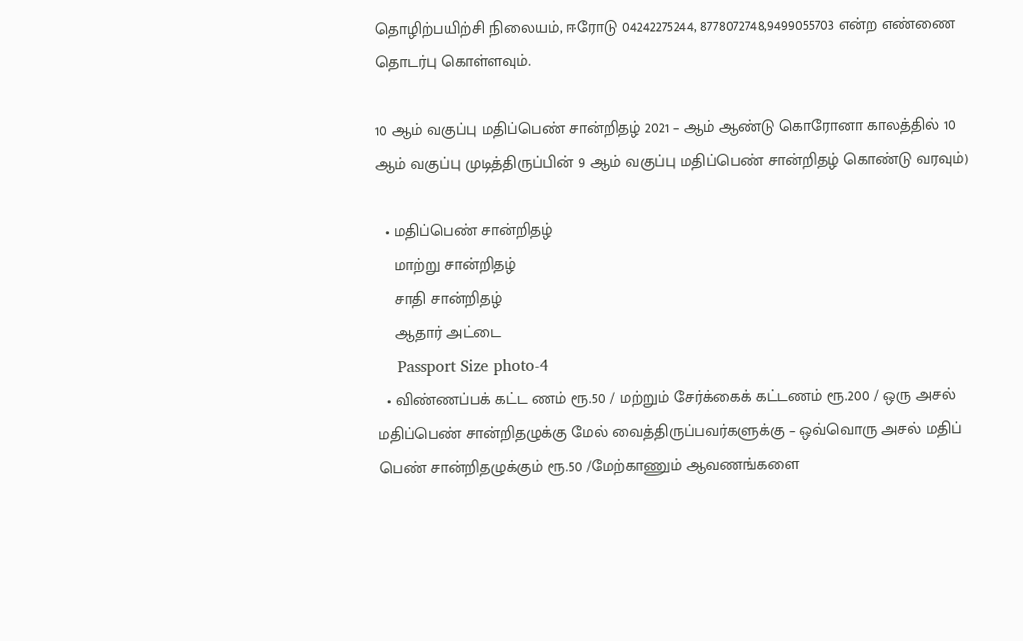தொழிற்பயிற்சி நிலையம், ஈரோடு 04242275244, 8778072748,9499055703 என்ற எண்ணை தொடர்பு கொள்ளவும்.

10 ஆம் வகுப்பு மதிப்பெண் சான்றிதழ் 2021 – ஆம் ஆண்டு கொரோனா காலத்தில் 10 ஆம் வகுப்பு முடித்திருப்பின் 9 ஆம் வகுப்பு மதிப்பெண் சான்றிதழ் கொண்டு வரவும்)

  • மதிப்பெண் சான்றிதழ்
    மாற்று சான்றிதழ்
    சாதி சான்றிதழ்
    ஆதார் அட்டை
    Passport Size photo-4
  • விண்ணப்பக் கட்ட ணம் ரூ.50 / மற்றும் சேர்க்கைக் கட்டணம் ரூ.200 / ஒரு அசல் மதிப்பெண் சான்றிதழுக்கு மேல் வைத்திருப்பவர்களுக்கு – ஒவ்வொரு அசல் மதிப் பெண் சான்றிதழுக்கும் ரூ.50 /மேற்காணும் ஆவணங்களை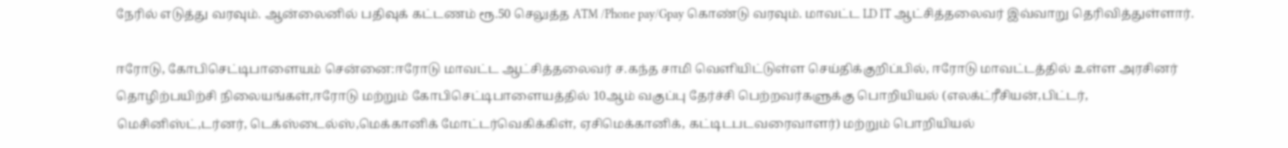நேரில் எடுத்து வரவும். ஆன்லைனில் பதிவுக் கட்டணம் ரூ.50 செலுத்த ATM /Phone pay/Gpay கொண்டு வரவும். மாவட்ட LD IT ஆட்சித்தலைவர் இவ்வாறு தெரிவித்துள்ளார்.

ஈரோடு, கோபிசெட்டிபாளையம் சென்னை:ஈரோடு மாவட்ட ஆட்சித்தலைவர் ச.கந்த சாமி வெளியிட்டுள்ள செய்திக்குறிப்பில், ஈரோடு மாவட்டத்தில் உள்ள அரசினர் தொழிற்பயிற்சி நிலையங்கள்,ஈரோடு மற்றும் கோபிசெட்டிபாளையத்தில் 10ஆம் வகுப்பு தேர்ச்சி பெற்றவர்களுக்கு பொறியியல் (எலக்ட்ரீசியன்,பிட்டர், மெசினிஸ்ட்,டர்னர், டெக்ஸ்டைல்ஸ்,மெக்கானிக் மோட்டர்வெகிக்கிள், ஏசிமெக்கானிக், கட்டிடபடவரைவாளர்) மற்றும் பொறியியல்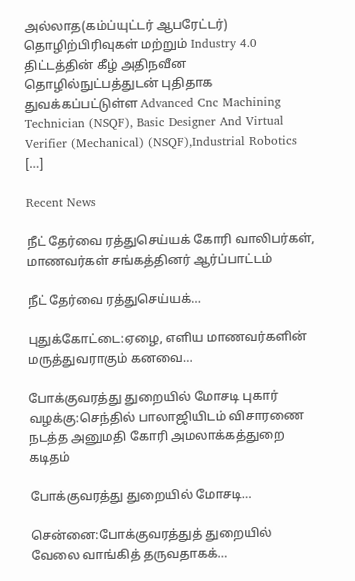அல்லாத(கம்ப்யுட்டர் ஆபரேட்டர்) தொழிற்பிரிவுகள் மற்றும் Industry 4.0 திட்டத்தின் கீழ் அதிநவீன தொழில்நுட்பத்துடன் புதிதாக துவக்கப்பட்டுள்ள Advanced Cnc Machining Technician (NSQF), Basic Designer And Virtual Verifier (Mechanical) (NSQF),Industrial Robotics […]

Recent News

நீட் தேர்வை ரத்துசெய்யக் கோரி வாலிபர்கள், மாணவர்கள் சங்கத்தினர் ஆர்ப்பாட்டம்

நீட் தேர்வை ரத்துசெய்யக்…

புதுக்கோட்டை:ஏழை, எளிய மாணவர்களின் மருத்துவராகும் கனவை…

போக்குவரத்து துறையில் மோசடி புகார் வழக்கு:செந்தில் பாலாஜியிடம் விசாரணை நடத்த அனுமதி கோரி அமலாக்கத்துறை கடிதம்

போக்குவரத்து துறையில் மோசடி…

சென்னை:போக்குவரத்துத் துறையில் வேலை வாங்கித் தருவதாகக்…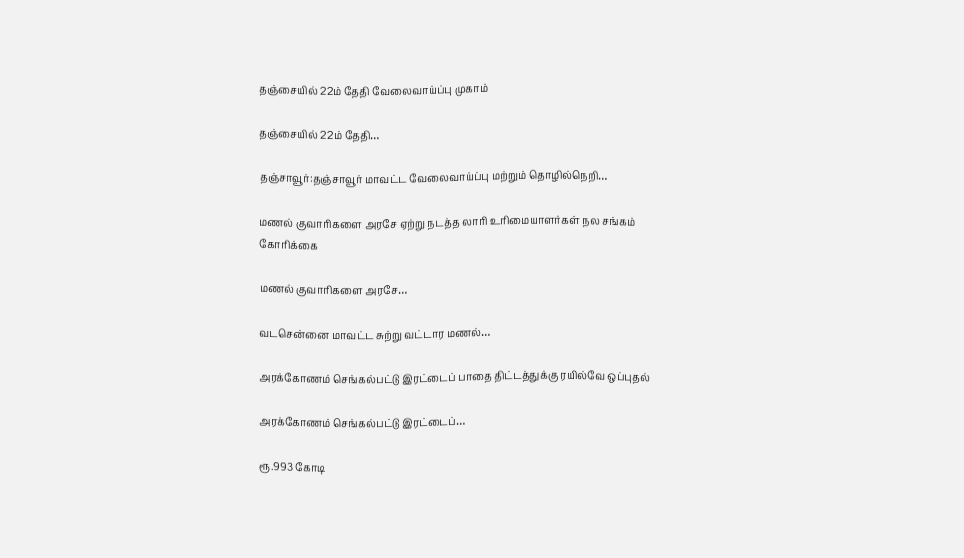தஞ்சையில் 22ம் தேதி வேலைவாய்ப்பு முகாம்

தஞ்சையில் 22ம் தேதி…

தஞ்சாவூர்:தஞ்சாவூர் மாவட்ட வேலைவாய்ப்பு மற்றும் தொழில்நெறி…

மணல் குவாரிகளை அரசே ஏற்று நடத்த லாரி உரிமையாளர்கள் நல சங்கம் கோரிக்கை

மணல் குவாரிகளை அரசே…

வடசென்னை மாவட்ட சுற்று வட்டார மணல்…

அரக்கோணம் செங்கல்பட்டு இரட்டைப் பாதை திட்டத்துக்கு ரயில்வே ஒப்புதல்

அரக்கோணம் செங்கல்பட்டு இரட்டைப்…

ரூ.993 கோடி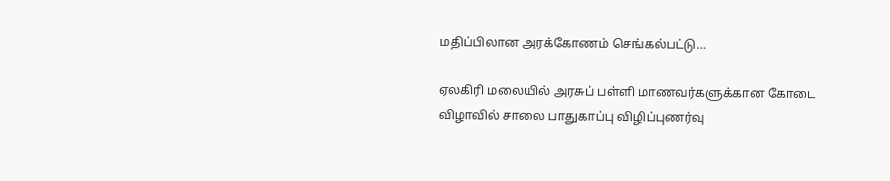மதிப்பிலான அரக்கோணம் செங்கல்பட்டு…

ஏலகிரி மலையில் அரசுப் பள்ளி மாணவர்களுக்கான கோடை விழாவில் சாலை பாதுகாப்பு விழிப்புணர்வு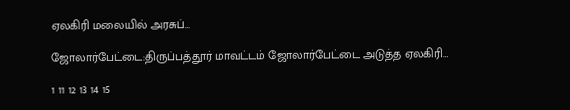ஏலகிரி மலையில் அரசுப்…

ஜோலார்பேட்டை:திருப்பத்தூர் மாவட்டம் ஜோலார்பேட்டை அடுத்த ஏலகிரி…

1 11 12 13 14 15